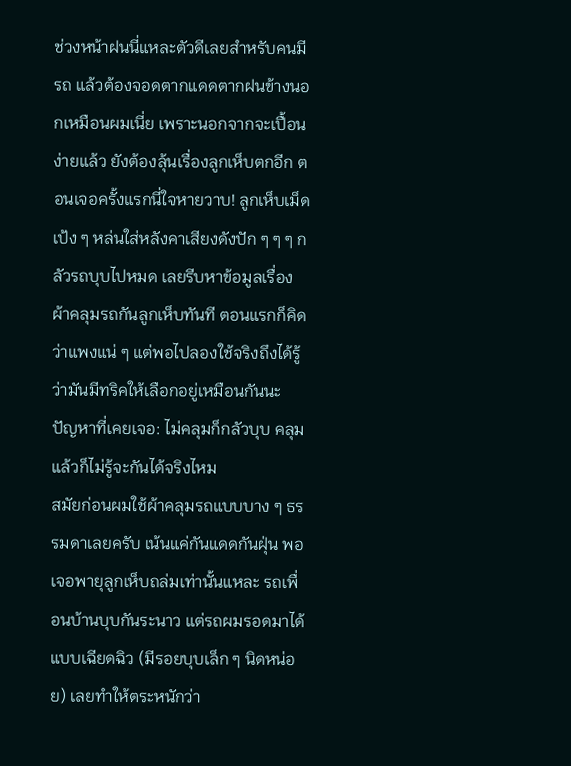ช่วงหน้าฝนนี่แหละตัวดีเลยสำหรับคนมีรถ แล้วต้องจอดตากแดดตากฝนข้างนอกเหมือนผมเนี่ย เพราะนอกจากจะเปื้อนง่ายแล้ว ยังต้องลุ้นเรื่องลูกเห็บตกอีก ตอนเจอครั้งแรกนี่ใจหายวาบ! ลูกเห็บเม็ดเป้ง ๆ หล่นใส่หลังคาเสียงดังปัก ๆ ๆ ๆ กลัวรถบุบไปหมด เลยรีบหาข้อมูลเรื่องผ้าคลุมรถกันลูกเห็บทันที ตอนแรกก็คิดว่าแพงแน่ ๆ แต่พอไปลองใช้จริงถึงได้รู้ว่ามันมีทริคให้เลือกอยู่เหมือนกันนะ
ปัญหาที่เคยเจอ: ไม่คลุมก็กลัวบุบ คลุมแล้วก็ไม่รู้จะกันได้จริงไหม
สมัยก่อนผมใช้ผ้าคลุมรถแบบบาง ๆ ธรรมดาเลยครับ เน้นแค่กันแดดกันฝุ่น พอเจอพายุลูกเห็บถล่มเท่านั้นแหละ รถเพื่อนบ้านบุบกันระนาว แต่รถผมรอดมาได้แบบเฉียดฉิว (มีรอยบุบเล็ก ๆ นิดหน่อย) เลยทำให้ตระหนักว่า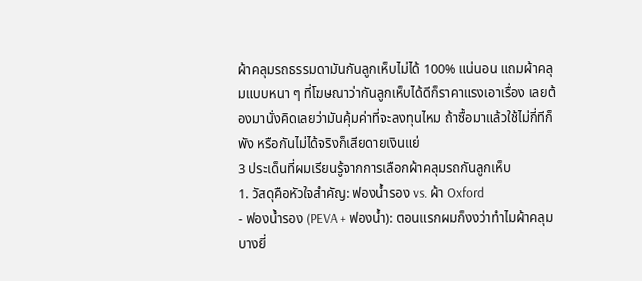ผ้าคลุมรถธรรมดามันกันลูกเห็บไม่ได้ 100% แน่นอน แถมผ้าคลุมแบบหนา ๆ ที่โฆษณาว่ากันลูกเห็บได้ดีก็ราคาแรงเอาเรื่อง เลยต้องมานั่งคิดเลยว่ามันคุ้มค่าที่จะลงทุนไหม ถ้าซื้อมาแล้วใช้ไม่กี่ทีก็พัง หรือกันไม่ได้จริงก็เสียดายเงินแย่
3 ประเด็นที่ผมเรียนรู้จากการเลือกผ้าคลุมรถกันลูกเห็บ
1. วัสดุคือหัวใจสำคัญ: ฟองน้ำรอง vs. ผ้า Oxford
- ฟองน้ำรอง (PEVA + ฟองน้ำ): ตอนแรกผมก็งงว่าทำไมผ้าคลุมบางยี่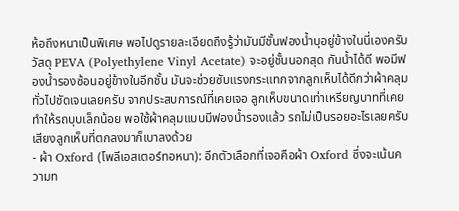ห้อถึงหนาเป็นพิเศษ พอไปดูรายละเอียดถึงรู้ว่ามันมีชั้นฟองน้ำบุอยู่ข้างในนี่เองครับ วัสดุ PEVA (Polyethylene Vinyl Acetate) จะอยู่ชั้นนอกสุด กันน้ำได้ดี พอมีฟองน้ำรองซ้อนอยู่ข้างในอีกชั้น มันจะช่วยซับแรงกระแทกจากลูกเห็บได้ดีกว่าผ้าคลุมทั่วไปชัดเจนเลยครับ จากประสบการณ์ที่เคยเจอ ลูกเห็บขนาดเท่าเหรียญบาทที่เคยทำให้รถบุบเล็กน้อย พอใช้ผ้าคลุมแบบมีฟองน้ำรองแล้ว รถไม่เป็นรอยอะไรเลยครับ เสียงลูกเห็บที่ตกลงมาก็เบาลงด้วย
- ผ้า Oxford (โพลีเอสเตอร์ทอหนา): อีกตัวเลือกที่เจอคือผ้า Oxford ซึ่งจะเน้นความท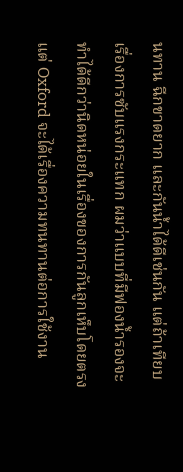นทาน ฉีกขาดยาก และกันน้ำได้ดีเช่นกัน แต่ถ้าเทียบเรื่องการซับแรงกระแทก ผมว่าแบบที่มีฟองน้ำรองจะทำได้ดีกว่านิดหน่อยในเรื่องของการกันลูกเห็บโดยตรง แต่ Oxford จะได้เรื่องความทนทานต่อการใช้งาน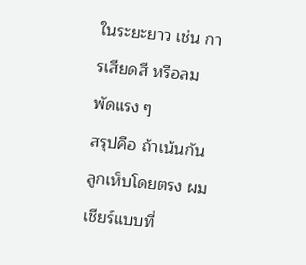ในระยะยาว เช่น การเสียดสี หรือลมพัดแรง ๆ
สรุปคือ ถ้าเน้นกันลูกเห็บโดยตรง ผมเชียร์แบบที่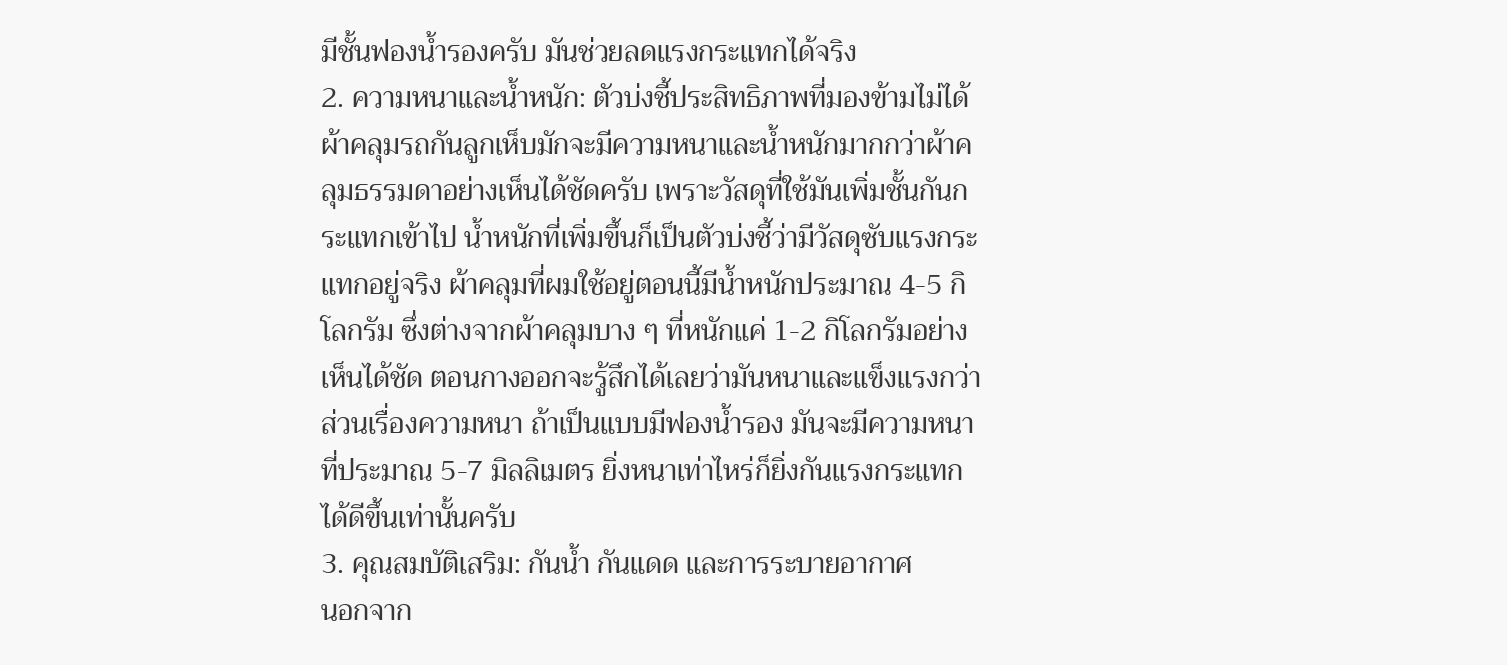มีชั้นฟองน้ำรองครับ มันช่วยลดแรงกระแทกได้จริง
2. ความหนาและน้ำหนัก: ตัวบ่งชี้ประสิทธิภาพที่มองข้ามไม่ได้
ผ้าคลุมรถกันลูกเห็บมักจะมีความหนาและน้ำหนักมากกว่าผ้าคลุมธรรมดาอย่างเห็นได้ชัดครับ เพราะวัสดุที่ใช้มันเพิ่มชั้นกันกระแทกเข้าไป น้ำหนักที่เพิ่มขึ้นก็เป็นตัวบ่งชี้ว่ามีวัสดุซับแรงกระแทกอยู่จริง ผ้าคลุมที่ผมใช้อยู่ตอนนี้มีน้ำหนักประมาณ 4-5 กิโลกรัม ซึ่งต่างจากผ้าคลุมบาง ๆ ที่หนักแค่ 1-2 กิโลกรัมอย่างเห็นได้ชัด ตอนกางออกจะรู้สึกได้เลยว่ามันหนาและแข็งแรงกว่า ส่วนเรื่องความหนา ถ้าเป็นแบบมีฟองน้ำรอง มันจะมีความหนาที่ประมาณ 5-7 มิลลิเมตร ยิ่งหนาเท่าไหร่ก็ยิ่งกันแรงกระแทกได้ดีขึ้นเท่านั้นครับ
3. คุณสมบัติเสริม: กันน้ำ กันแดด และการระบายอากาศ
นอกจาก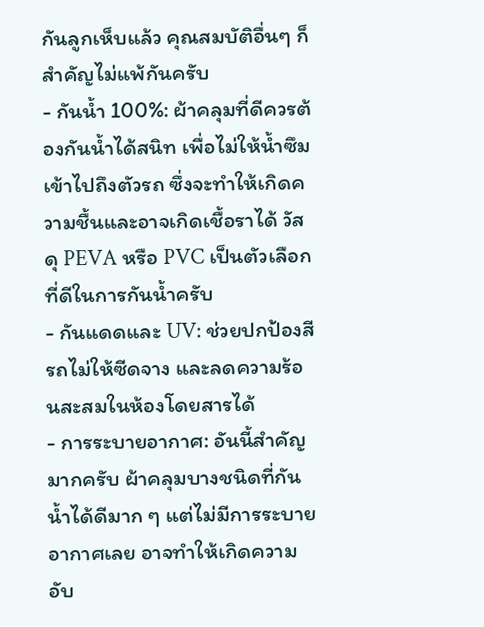กันลูกเห็บแล้ว คุณสมบัติอื่นๆ ก็สำคัญไม่แพ้กันครับ
- กันน้ำ 100%: ผ้าคลุมที่ดีควรต้องกันน้ำได้สนิท เพื่อไม่ให้น้ำซึมเข้าไปถึงตัวรถ ซึ่งจะทำให้เกิดความชื้นและอาจเกิดเชื้อราได้ วัสดุ PEVA หรือ PVC เป็นตัวเลือกที่ดีในการกันน้ำครับ
- กันแดดและ UV: ช่วยปกป้องสีรถไม่ให้ซีดจาง และลดความร้อนสะสมในห้องโดยสารได้
- การระบายอากาศ: อันนี้สำคัญมากครับ ผ้าคลุมบางชนิดที่กันน้ำได้ดีมาก ๆ แต่ไม่มีการระบายอากาศเลย อาจทำให้เกิดความอับ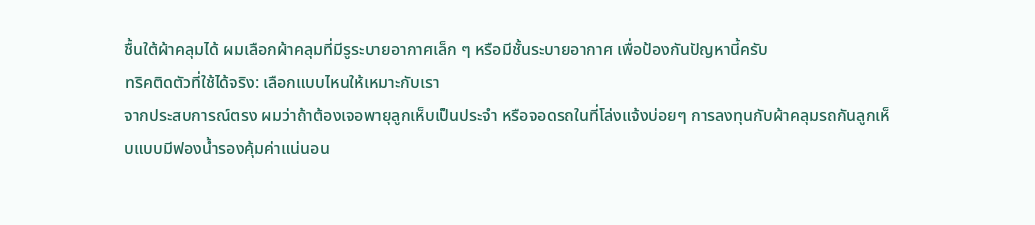ชื้นใต้ผ้าคลุมได้ ผมเลือกผ้าคลุมที่มีรูระบายอากาศเล็ก ๆ หรือมีชั้นระบายอากาศ เพื่อป้องกันปัญหานี้ครับ
ทริคติดตัวที่ใช้ได้จริง: เลือกแบบไหนให้เหมาะกับเรา
จากประสบการณ์ตรง ผมว่าถ้าต้องเจอพายุลูกเห็บเป็นประจำ หรือจอดรถในที่โล่งแจ้งบ่อยๆ การลงทุนกับผ้าคลุมรถกันลูกเห็บแบบมีฟองน้ำรองคุ้มค่าแน่นอน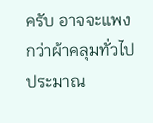ครับ อาจจะแพงกว่าผ้าคลุมทั่วไปประมาณ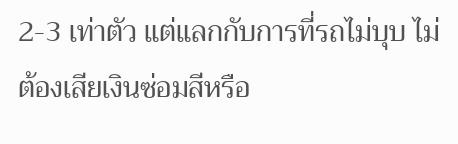2-3 เท่าตัว แต่แลกกับการที่รถไม่บุบ ไม่ต้องเสียเงินซ่อมสีหรือ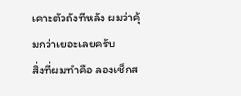เคาะตัวถังทีหลัง ผมว่าคุ้มกว่าเยอะเลยครับ
สิ่งที่ผมทำคือ ลองเช็กส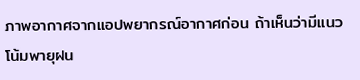ภาพอากาศจากแอปพยากรณ์อากาศก่อน ถ้าเห็นว่ามีแนวโน้มพายุฝน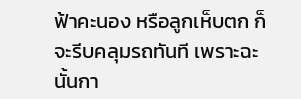ฟ้าคะนอง หรือลูกเห็บตก ก็จะรีบคลุมรถทันที เพราะฉะนั้นกา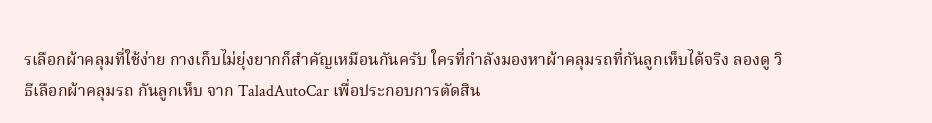รเลือกผ้าคลุมที่ใช้ง่าย กางเก็บไม่ยุ่งยากก็สำคัญเหมือนกันครับ ใครที่กำลังมองหาผ้าคลุมรถที่กันลูกเห็บได้จริง ลองดู วิธีเลือกผ้าคลุมรถ กันลูกเห็บ จาก TaladAutoCar เพื่อประกอบการตัดสิน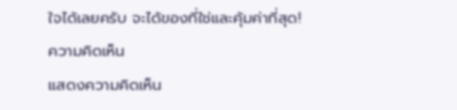ใจได้เลยครับ จะได้ของที่ใช่และคุ้มค่าที่สุด!
ความคิดเห็น
แสดงความคิดเห็น